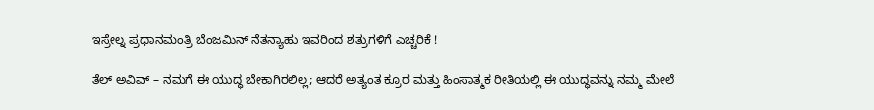ಇಸ್ರೇಲ್ನ ಪ್ರಧಾನಮಂತ್ರಿ ಬೆಂಜಮಿನ್ ನೆತನ್ಯಾಹು ಇವರಿಂದ ಶತ್ರುಗಳಿಗೆ ಎಚ್ಚರಿಕೆ !

ತೆಲ್ ಅವಿವ್ – ನಮಗೆ ಈ ಯುದ್ಧ ಬೇಕಾಗಿರಲಿಲ್ಲ; ಆದರೆ ಅತ್ಯಂತ ಕ್ರೂರ ಮತ್ತು ಹಿಂಸಾತ್ಮಕ ರೀತಿಯಲ್ಲಿ ಈ ಯುದ್ಧವನ್ನು ನಮ್ಮ ಮೇಲೆ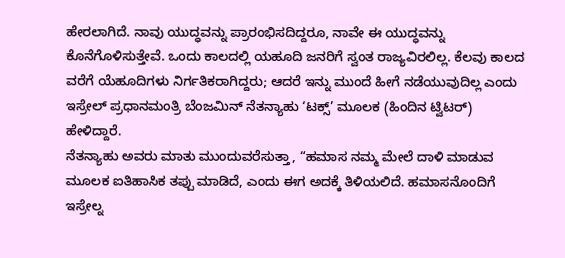ಹೇರಲಾಗಿದೆ. ನಾವು ಯುದ್ಧವನ್ನು ಪ್ರಾರಂಭಿಸದಿದ್ದರೂ, ನಾವೇ ಈ ಯುದ್ಧವನ್ನು ಕೊನೆಗೊಳಿಸುತ್ತೇವೆ. ಒಂದು ಕಾಲದಲ್ಲಿ ಯಹೂದಿ ಜನರಿಗೆ ಸ್ವಂತ ರಾಜ್ಯವಿರಲಿಲ್ಲ. ಕೆಲವು ಕಾಲದ ವರೆಗೆ ಯೆಹೂದಿಗಳು ನಿರ್ಗತಿಕರಾಗಿದ್ದರು; ಆದರೆ ಇನ್ನು ಮುಂದೆ ಹೀಗೆ ನಡೆಯುವುದಿಲ್ಲ ಎಂದು ಇಸ್ರೇಲ್ ಪ್ರಧಾನಮಂತ್ರಿ ಬೆಂಜಮಿನ್ ನೆತನ್ಯಾಹು ‘ಟಕ್ಸ್’ ಮೂಲಕ (ಹಿಂದಿನ ಟ್ವಿಟರ್) ಹೇಳಿದ್ದಾರೆ.
ನೆತನ್ಯಾಹು ಅವರು ಮಾತು ಮುಂದುವರೆಸುತ್ತಾ, “ಹಮಾಸ ನಮ್ಮ ಮೇಲೆ ದಾಳಿ ಮಾಡುವ ಮೂಲಕ ಐತಿಹಾಸಿಕ ತಪ್ಪು ಮಾಡಿದೆ, ಎಂದು ಈಗ ಅದಕ್ಕೆ ತಿಳಿಯಲಿದೆ. ಹಮಾಸನೊಂದಿಗೆ ಇಸ್ರೇಲ್ನ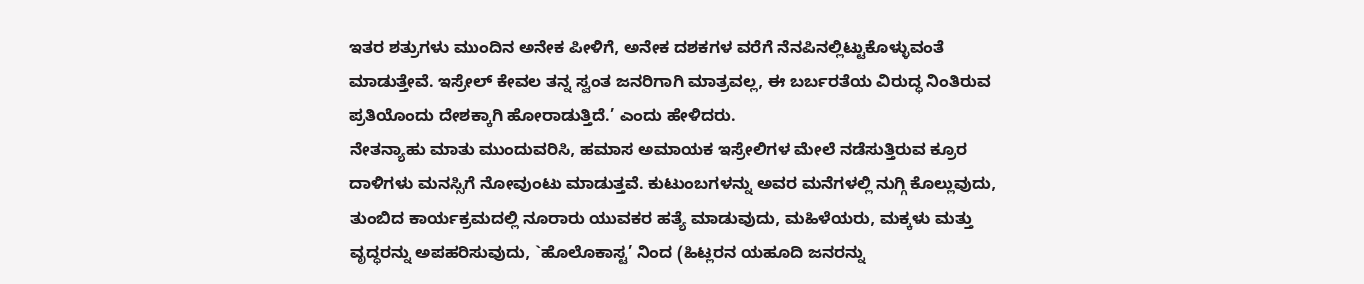ಇತರ ಶತ್ರುಗಳು ಮುಂದಿನ ಅನೇಕ ಪೀಳಿಗೆ, ಅನೇಕ ದಶಕಗಳ ವರೆಗೆ ನೆನಪಿನಲ್ಲಿಟ್ಟುಕೊಳ್ಳುವಂತೆ ಮಾಡುತ್ತೇವೆ. ಇಸ್ರೇಲ್ ಕೇವಲ ತನ್ನ ಸ್ವಂತ ಜನರಿಗಾಗಿ ಮಾತ್ರವಲ್ಲ, ಈ ಬರ್ಬರತೆಯ ವಿರುದ್ಧ ನಿಂತಿರುವ ಪ್ರತಿಯೊಂದು ದೇಶಕ್ಕಾಗಿ ಹೋರಾಡುತ್ತಿದೆ.’ ಎಂದು ಹೇಳಿದರು.
ನೇತನ್ಯಾಹು ಮಾತು ಮುಂದುವರಿಸಿ, ಹಮಾಸ ಅಮಾಯಕ ಇಸ್ರೇಲಿಗಳ ಮೇಲೆ ನಡೆಸುತ್ತಿರುವ ಕ್ರೂರ ದಾಳಿಗಳು ಮನಸ್ಸಿಗೆ ನೋವುಂಟು ಮಾಡುತ್ತವೆ. ಕುಟುಂಬಗಳನ್ನು ಅವರ ಮನೆಗಳಲ್ಲಿ ನುಗ್ಗಿ ಕೊಲ್ಲುವುದು, ತುಂಬಿದ ಕಾರ್ಯಕ್ರಮದಲ್ಲಿ ನೂರಾರು ಯುವಕರ ಹತ್ಯೆ ಮಾಡುವುದು, ಮಹಿಳೆಯರು, ಮಕ್ಕಳು ಮತ್ತು ವೃದ್ಧರನ್ನು ಅಪಹರಿಸುವುದು, `ಹೊಲೊಕಾಸ್ಟ’ ನಿಂದ (ಹಿಟ್ಲರನ ಯಹೂದಿ ಜನರನ್ನು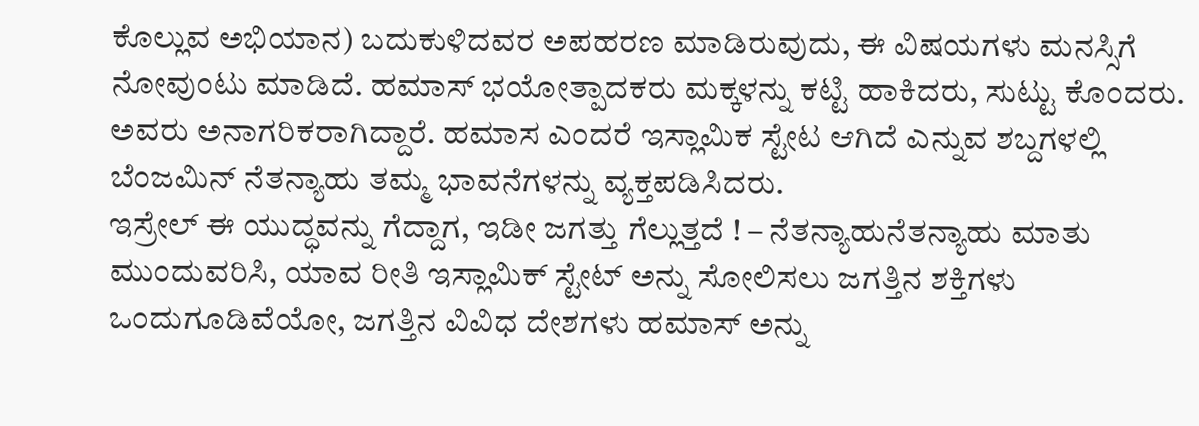ಕೊಲ್ಲುವ ಅಭಿಯಾನ) ಬದುಕುಳಿದವರ ಅಪಹರಣ ಮಾಡಿರುವುದು, ಈ ವಿಷಯಗಳು ಮನಸ್ಸಿಗೆ ನೋವುಂಟು ಮಾಡಿದೆ. ಹಮಾಸ್ ಭಯೋತ್ಪಾದಕರು ಮಕ್ಕಳನ್ನು ಕಟ್ಟಿ ಹಾಕಿದರು, ಸುಟ್ಟು ಕೊಂದರು. ಅವರು ಅನಾಗರಿಕರಾಗಿದ್ದಾರೆ. ಹಮಾಸ ಎಂದರೆ ಇಸ್ಲಾಮಿಕ ಸ್ಟೇಟ ಆಗಿದೆ ಎನ್ನುವ ಶಬ್ದಗಳಲ್ಲಿ ಬೆಂಜಮಿನ್ ನೆತನ್ಯಾಹು ತಮ್ಮ ಭಾವನೆಗಳನ್ನು ವ್ಯಕ್ತಪಡಿಸಿದರು.
ಇಸ್ರೇಲ್ ಈ ಯುದ್ಧವನ್ನು ಗೆದ್ದಾಗ, ಇಡೀ ಜಗತ್ತು ಗೆಲ್ಲುತ್ತದೆ ! – ನೆತನ್ಯಾಹುನೆತನ್ಯಾಹು ಮಾತು ಮುಂದುವರಿಸಿ, ಯಾವ ರೀತಿ ಇಸ್ಲಾಮಿಕ್ ಸ್ಟೇಟ್ ಅನ್ನು ಸೋಲಿಸಲು ಜಗತ್ತಿನ ಶಕ್ತಿಗಳು ಒಂದುಗೂಡಿವೆಯೋ, ಜಗತ್ತಿನ ವಿವಿಧ ದೇಶಗಳು ಹಮಾಸ್ ಅನ್ನು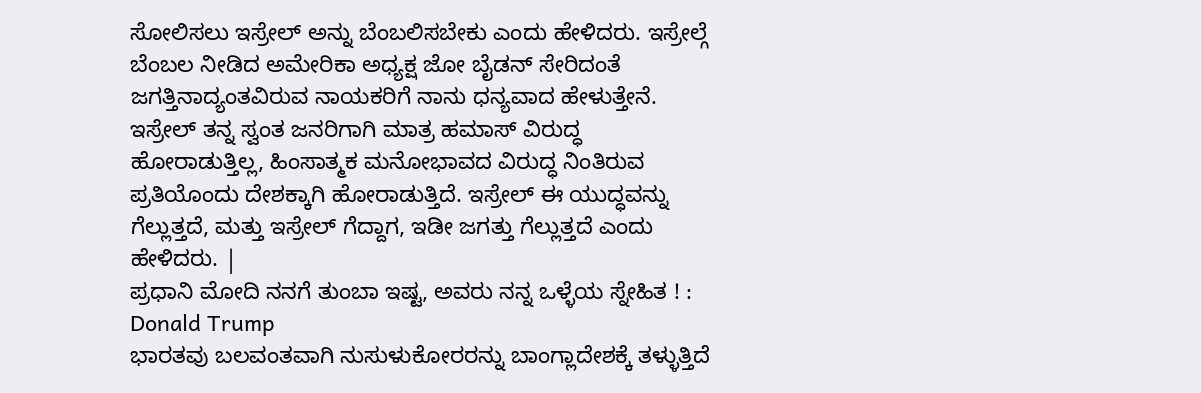ಸೋಲಿಸಲು ಇಸ್ರೇಲ್ ಅನ್ನು ಬೆಂಬಲಿಸಬೇಕು ಎಂದು ಹೇಳಿದರು. ಇಸ್ರೇಲ್ಗೆ ಬೆಂಬಲ ನೀಡಿದ ಅಮೇರಿಕಾ ಅಧ್ಯಕ್ಷ ಜೋ ಬೈಡನ್ ಸೇರಿದಂತೆ ಜಗತ್ತಿನಾದ್ಯಂತವಿರುವ ನಾಯಕರಿಗೆ ನಾನು ಧನ್ಯವಾದ ಹೇಳುತ್ತೇನೆ. ಇಸ್ರೇಲ್ ತನ್ನ ಸ್ವಂತ ಜನರಿಗಾಗಿ ಮಾತ್ರ ಹಮಾಸ್ ವಿರುದ್ಧ ಹೋರಾಡುತ್ತಿಲ್ಲ, ಹಿಂಸಾತ್ಮಕ ಮನೋಭಾವದ ವಿರುದ್ಧ ನಿಂತಿರುವ ಪ್ರತಿಯೊಂದು ದೇಶಕ್ಕಾಗಿ ಹೋರಾಡುತ್ತಿದೆ. ಇಸ್ರೇಲ್ ಈ ಯುದ್ಧವನ್ನು ಗೆಲ್ಲುತ್ತದೆ, ಮತ್ತು ಇಸ್ರೇಲ್ ಗೆದ್ದಾಗ, ಇಡೀ ಜಗತ್ತು ಗೆಲ್ಲುತ್ತದೆ ಎಂದು ಹೇಳಿದರು. |
ಪ್ರಧಾನಿ ಮೋದಿ ನನಗೆ ತುಂಬಾ ಇಷ್ಟ, ಅವರು ನನ್ನ ಒಳ್ಳೆಯ ಸ್ನೇಹಿತ ! : Donald Trump
ಭಾರತವು ಬಲವಂತವಾಗಿ ನುಸುಳುಕೋರರನ್ನು ಬಾಂಗ್ಲಾದೇಶಕ್ಕೆ ತಳ್ಳುತ್ತಿದೆ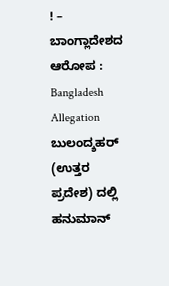! – ಬಾಂಗ್ಲಾದೇಶದ ಆರೋಪ : Bangladesh Allegation
ಬುಲಂದ್ಶಹರ್ (ಉತ್ತರ ಪ್ರದೇಶ) ದಲ್ಲಿ ಹನುಮಾನ್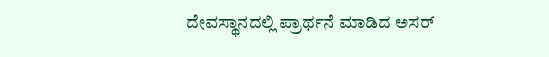ದೇವಸ್ಥಾನದಲ್ಲಿ ಪ್ರಾರ್ಥನೆ ಮಾಡಿದ ಅಸರ್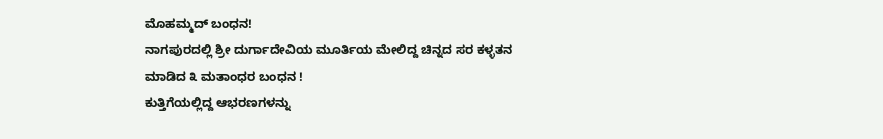ಮೊಹಮ್ಮದ್ ಬಂಧನ!
ನಾಗಪುರದಲ್ಲಿ ಶ್ರೀ ದುರ್ಗಾದೇವಿಯ ಮೂರ್ತಿಯ ಮೇಲಿದ್ದ ಚಿನ್ನದ ಸರ ಕಳ್ಳತನ ಮಾಡಿದ ೩ ಮತಾಂಧರ ಬಂಧನ !
ಕುತ್ತಿಗೆಯಲ್ಲಿದ್ದ ಆಭರಣಗಳನ್ನು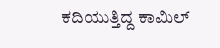ಕದಿಯುತ್ತಿದ್ದ ಕಾಮಿಲ್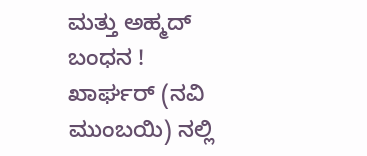ಮತ್ತು ಅಹ್ಮದ್ ಬಂಧನ !
ಖಾರ್ಘರ್ (ನವಿ ಮುಂಬಯಿ) ನಲ್ಲಿ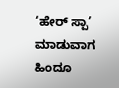‘ಹೇರ್ ಸ್ಪಾ’ ಮಾಡುವಾಗ ಹಿಂದೂ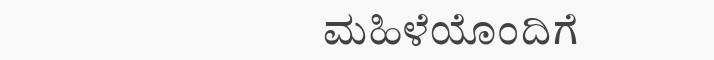ಮಹಿಳೆಯೊಂದಿಗೆ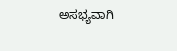ಅಸಭ್ಯವಾಗಿ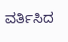ವರ್ತಿಸಿದ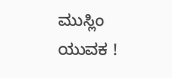ಮುಸ್ಲಿಂ ಯುವಕ !